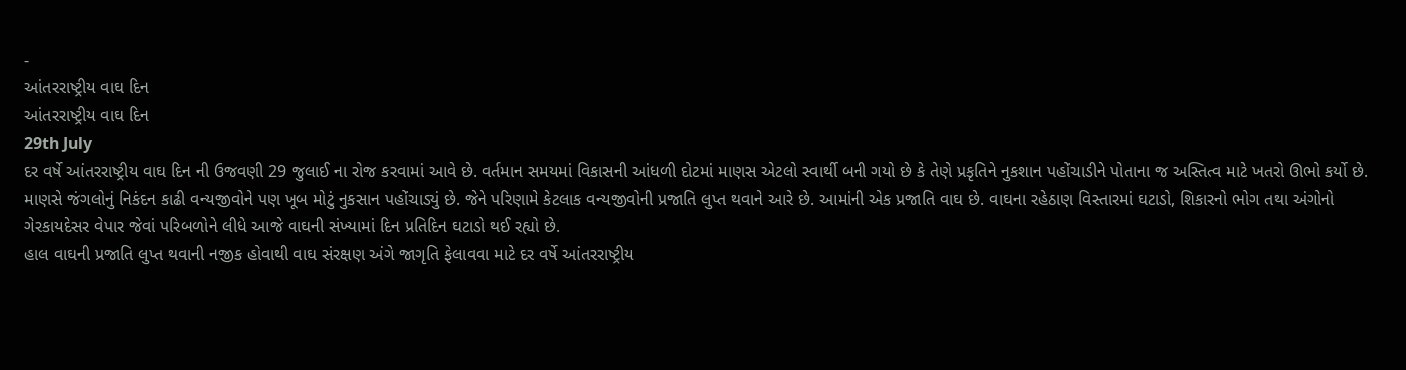-
આંતરરાષ્ટ્રીય વાઘ દિન
આંતરરાષ્ટ્રીય વાઘ દિન
29th July
દર વર્ષે આંતરરાષ્ટ્રીય વાઘ દિન ની ઉજવણી 29 જુલાઈ ના રોજ કરવામાં આવે છે. વર્તમાન સમયમાં વિકાસની આંધળી દોટમાં માણસ એટલો સ્વાર્થી બની ગયો છે કે તેણે પ્રકૃતિને નુકશાન પહોંચાડીને પોતાના જ અસ્તિત્વ માટે ખતરો ઊભો કર્યો છે. માણસે જંગલોનું નિકંદન કાઢી વન્યજીવોને પણ ખૂબ મોટું નુકસાન પહોંચાડ્યું છે. જેને પરિણામે કેટલાક વન્યજીવોની પ્રજાતિ લુપ્ત થવાને આરે છે. આમાંની એક પ્રજાતિ વાઘ છે. વાઘના રહેઠાણ વિસ્તારમાં ઘટાડો, શિકારનો ભોગ તથા અંગોનો ગેરકાયદેસર વેપાર જેવાં પરિબળોને લીધે આજે વાઘની સંખ્યામાં દિન પ્રતિદિન ઘટાડો થઈ રહ્યો છે.
હાલ વાઘની પ્રજાતિ લુપ્ત થવાની નજીક હોવાથી વાઘ સંરક્ષણ અંગે જાગૃતિ ફેલાવવા માટે દર વર્ષે આંતરરાષ્ટ્રીય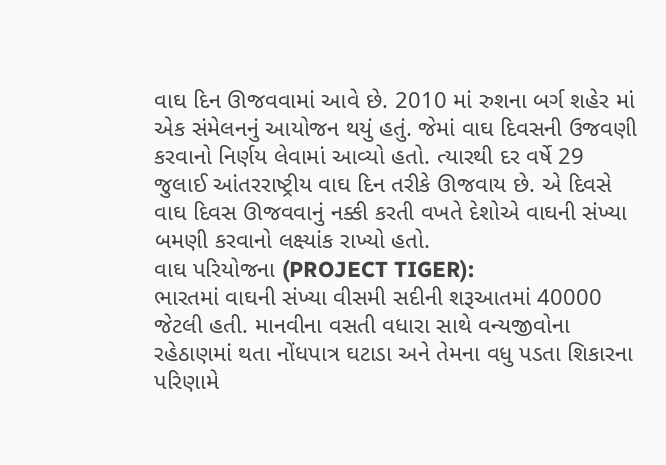વાઘ દિન ઊજવવામાં આવે છે. 2010 માં રુશના બર્ગ શહેર માં એક સંમેલનનું આયોજન થયું હતું. જેમાં વાઘ દિવસની ઉજવણી કરવાનો નિર્ણય લેવામાં આવ્યો હતો. ત્યારથી દર વર્ષે 29 જુલાઈ આંતરરાષ્ટ્રીય વાઘ દિન તરીકે ઊજવાય છે. એ દિવસે વાઘ દિવસ ઊજવવાનું નક્કી કરતી વખતે દેશોએ વાઘની સંખ્યા બમણી કરવાનો લક્ષ્યાંક રાખ્યો હતો.
વાઘ પરિયોજના (PROJECT TIGER):
ભારતમાં વાઘની સંખ્યા વીસમી સદીની શરૂઆતમાં 40000 જેટલી હતી. માનવીના વસતી વધારા સાથે વન્યજીવોના રહેઠાણમાં થતા નોંધપાત્ર ઘટાડા અને તેમના વધુ પડતા શિકારના પરિણામે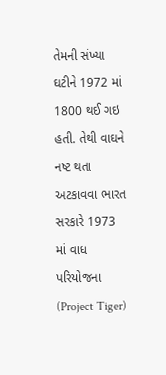તેમની સંખ્યા ઘટીને 1972 માં 1800 થઈ ગઇ હતી. તેથી વાઘને નષ્ટ થતા અટકાવવા ભારત સરકારે 1973 માં વાધ પરિયોજના (Project Tiger)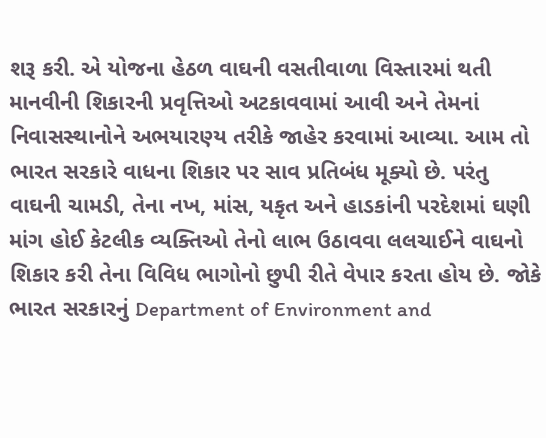શરૂ કરી. એ યોજના હેઠળ વાઘની વસતીવાળા વિસ્તારમાં થતી માનવીની શિકારની પ્રવૃત્તિઓ અટકાવવામાં આવી અને તેમનાં નિવાસસ્થાનોને અભયારણ્ય તરીકે જાહેર કરવામાં આવ્યા. આમ તો ભારત સરકારે વાધના શિકાર પર સાવ પ્રતિબંધ મૂક્યો છે. પરંતુ વાઘની ચામડી, તેના નખ, માંસ, યકૃત અને હાડકાંની પરદેશમાં ઘણી માંગ હોઈ કેટલીક વ્યક્તિઓ તેનો લાભ ઉઠાવવા લલચાઈને વાઘનો શિકાર કરી તેના વિવિધ ભાગોનો છુપી રીતે વેપાર કરતા હોય છે. જોકે ભારત સરકારનું Department of Environment and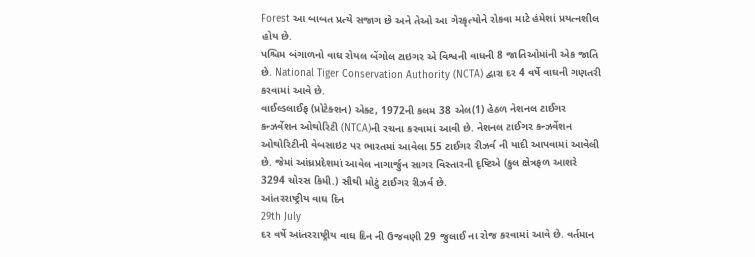Forest આ બાબત પ્રત્યે સજાગ છે અને તેઓ આ ગેરકૃત્યોને રોકવા માટે હંમેશાં પ્રયત્નશીલ હોય છે.
પશ્ચિમ બંગાળનો વાઘ રોયલ બેંગોલ ટાઇગર એ વિશ્વની વાધની 8 જાતિઓમાંની એક જાતિ છે. National Tiger Conservation Authority (NCTA) દ્વારા દર 4 વર્ષે વાઘની ગણતરી કરવામાં આવે છે.
વાઈલ્ડલાઈફ (પ્રોટેક્શન) એક્ટ, 1972ની કલમ 38 એલ(1) હેઠળ નેશનલ ટાઈગર કન્ઝર્વેશન ઓથોરિટી (NTCA)ની રચના કરવામાં આવી છે. નેશનલ ટાઈગર કન્ઝર્વેશન ઓથોરિટીની વેબસાઇટ પર ભારતમાં આવેલા 55 ટાઈગર રીઝર્વ ની યાદી આપવામાં આવેલી છે. જેમાં આંધ્રપ્રદેશમાં આવેલ નાગાર્જુન સાગર વિસ્તારની દૃષ્ટિએ (કુલ ક્ષેત્રફળ આશરે 3294 ચોરસ કિમી.) સૌથી મોટું ટાઈગર રીઝર્વ છે.
આંતરરાષ્ટ્રીય વાઘ દિન
29th July
દર વર્ષે આંતરરાષ્ટ્રીય વાઘ દિન ની ઉજવણી 29 જુલાઈ ના રોજ કરવામાં આવે છે. વર્તમાન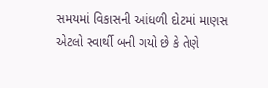સમયમાં વિકાસની આંધળી દોટમાં માણસ એટલો સ્વાર્થી બની ગયો છે કે તેણે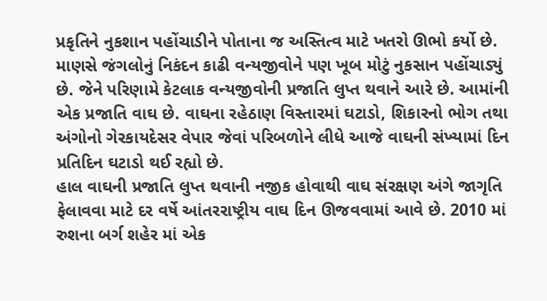પ્રકૃતિને નુકશાન પહોંચાડીને પોતાના જ અસ્તિત્વ માટે ખતરો ઊભો કર્યો છે. માણસે જંગલોનું નિકંદન કાઢી વન્યજીવોને પણ ખૂબ મોટું નુકસાન પહોંચાડ્યું છે. જેને પરિણામે કેટલાક વન્યજીવોની પ્રજાતિ લુપ્ત થવાને આરે છે. આમાંની એક પ્રજાતિ વાઘ છે. વાઘના રહેઠાણ વિસ્તારમાં ઘટાડો, શિકારનો ભોગ તથા અંગોનો ગેરકાયદેસર વેપાર જેવાં પરિબળોને લીધે આજે વાઘની સંખ્યામાં દિન પ્રતિદિન ઘટાડો થઈ રહ્યો છે.
હાલ વાઘની પ્રજાતિ લુપ્ત થવાની નજીક હોવાથી વાઘ સંરક્ષણ અંગે જાગૃતિ ફેલાવવા માટે દર વર્ષે આંતરરાષ્ટ્રીય વાઘ દિન ઊજવવામાં આવે છે. 2010 માં રુશના બર્ગ શહેર માં એક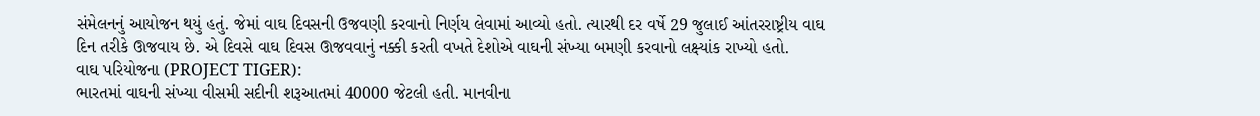સંમેલનનું આયોજન થયું હતું. જેમાં વાઘ દિવસની ઉજવણી કરવાનો નિર્ણય લેવામાં આવ્યો હતો. ત્યારથી દર વર્ષે 29 જુલાઈ આંતરરાષ્ટ્રીય વાઘ દિન તરીકે ઊજવાય છે. એ દિવસે વાઘ દિવસ ઊજવવાનું નક્કી કરતી વખતે દેશોએ વાઘની સંખ્યા બમણી કરવાનો લક્ષ્યાંક રાખ્યો હતો.
વાઘ પરિયોજના (PROJECT TIGER):
ભારતમાં વાઘની સંખ્યા વીસમી સદીની શરૂઆતમાં 40000 જેટલી હતી. માનવીના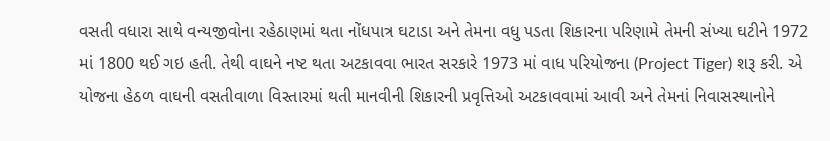વસતી વધારા સાથે વન્યજીવોના રહેઠાણમાં થતા નોંધપાત્ર ઘટાડા અને તેમના વધુ પડતા શિકારના પરિણામે તેમની સંખ્યા ઘટીને 1972 માં 1800 થઈ ગઇ હતી. તેથી વાઘને નષ્ટ થતા અટકાવવા ભારત સરકારે 1973 માં વાધ પરિયોજના (Project Tiger) શરૂ કરી. એ યોજના હેઠળ વાઘની વસતીવાળા વિસ્તારમાં થતી માનવીની શિકારની પ્રવૃત્તિઓ અટકાવવામાં આવી અને તેમનાં નિવાસસ્થાનોને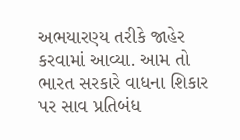અભયારણ્ય તરીકે જાહેર કરવામાં આવ્યા. આમ તો ભારત સરકારે વાધના શિકાર પર સાવ પ્રતિબંધ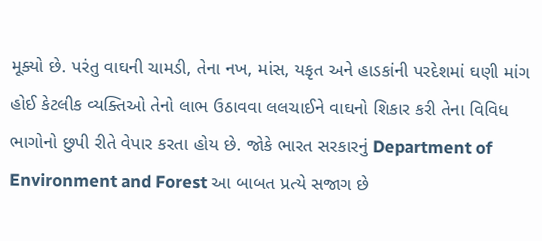મૂક્યો છે. પરંતુ વાઘની ચામડી, તેના નખ, માંસ, યકૃત અને હાડકાંની પરદેશમાં ઘણી માંગ હોઈ કેટલીક વ્યક્તિઓ તેનો લાભ ઉઠાવવા લલચાઈને વાઘનો શિકાર કરી તેના વિવિધ ભાગોનો છુપી રીતે વેપાર કરતા હોય છે. જોકે ભારત સરકારનું Department of Environment and Forest આ બાબત પ્રત્યે સજાગ છે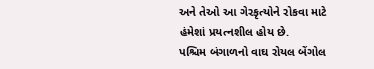અને તેઓ આ ગેરકૃત્યોને રોકવા માટે હંમેશાં પ્રયત્નશીલ હોય છે.
પશ્ચિમ બંગાળનો વાઘ રોયલ બેંગોલ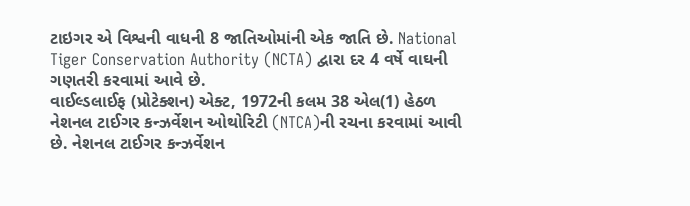ટાઇગર એ વિશ્વની વાધની 8 જાતિઓમાંની એક જાતિ છે. National Tiger Conservation Authority (NCTA) દ્વારા દર 4 વર્ષે વાઘની ગણતરી કરવામાં આવે છે.
વાઈલ્ડલાઈફ (પ્રોટેક્શન) એક્ટ, 1972ની કલમ 38 એલ(1) હેઠળ નેશનલ ટાઈગર કન્ઝર્વેશન ઓથોરિટી (NTCA)ની રચના કરવામાં આવી છે. નેશનલ ટાઈગર કન્ઝર્વેશન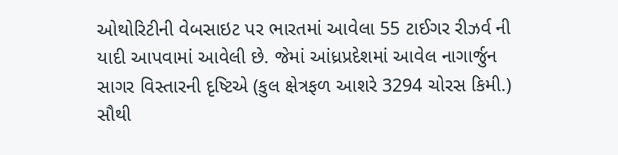ઓથોરિટીની વેબસાઇટ પર ભારતમાં આવેલા 55 ટાઈગર રીઝર્વ ની યાદી આપવામાં આવેલી છે. જેમાં આંધ્રપ્રદેશમાં આવેલ નાગાર્જુન સાગર વિસ્તારની દૃષ્ટિએ (કુલ ક્ષેત્રફળ આશરે 3294 ચોરસ કિમી.) સૌથી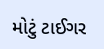મોટું ટાઈગર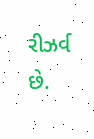રીઝર્વ છે.